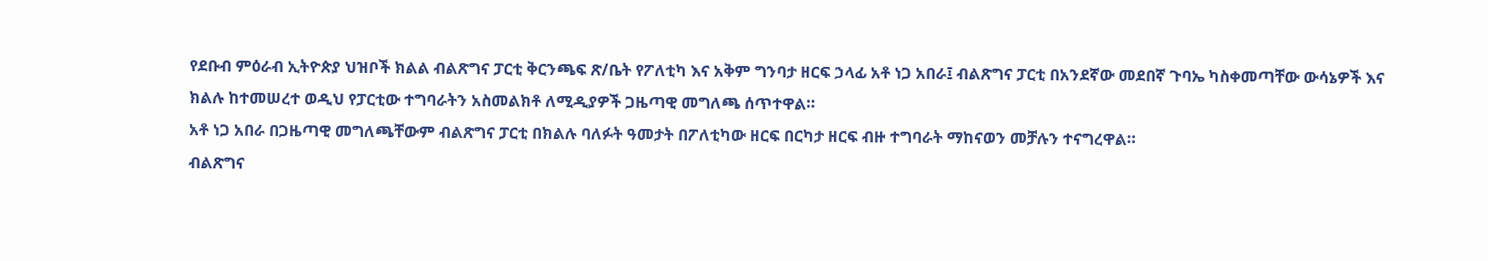የደቡብ ምዕራብ ኢትዮጵያ ህዝቦች ክልል ብልጽግና ፓርቲ ቅርንጫፍ ጽ/ቤት የፖለቲካ እና አቅም ግንባታ ዘርፍ ኃላፊ አቶ ነጋ አበራ፤ ብልጽግና ፓርቲ በአንደኛው መደበኛ ጉባኤ ካስቀመጣቸው ውሳኔዎች እና ክልሉ ከተመሠረተ ወዲህ የፓርቲው ተግባራትን አስመልክቶ ለሚዲያዎች ጋዜጣዊ መግለጫ ሰጥተዋል።
አቶ ነጋ አበራ በጋዜጣዊ መግለጫቸውም ብልጽግና ፓርቲ በክልሉ ባለፉት ዓመታት በፖለቲካው ዘርፍ በርካታ ዘርፍ ብዙ ተግባራት ማከናወን መቻሉን ተናግረዋል።
ብልጽግና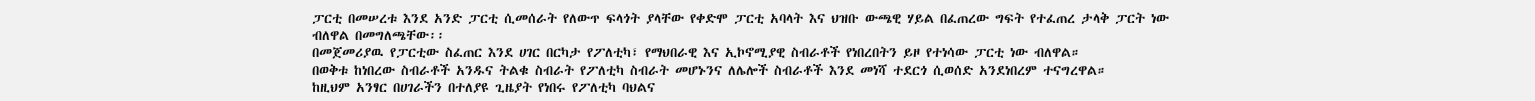ፓርቲ በመሠረቱ እንደ አንድ ፓርቲ ሲመሰራት የለውጥ ፍላጎት ያላቸው የቀድሞ ፓርቲ አባላት እና ህዝቡ ውጫዊ ሃይል በፈጠረው ግፍት የተፈጠረ ታላቅ ፓርት ነው ብለዋል በመግለጫቸው፡፡
በመጀመሪያዉ የፓርቲው ስፈጠር እንደ ሀገር በርካታ የፖለቲካ፣ የማህበራዊ እና ኢኮኖሚያዊ ስብራቶች የነበረበትን ይዞ የተነሳው ፓርቲ ነው ብለዋል።
በወቅቱ ከነበረው ስብራቶች አንዱና ትልቁ ስብራት የፖለቲካ ስብራት መሆኑንና ለሌሎች ስብራቶች እንደ መነሻ ተደርጎ ሲወሰድ አንደነበረም ተናግረዋል።
ከዚህም አንፃር በሀገራችን በተለያዩ ጊዜያት የነበሩ የፖለቲካ ባህልና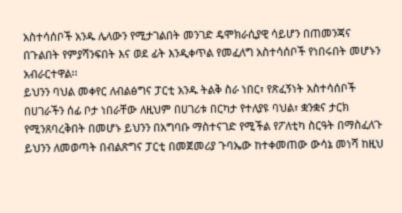አስተሳሰቦች አንዱ ሌላውን የሚታገልበት መንገድ ዴሞክራሲያዊ ሳይሆን በጠመንጃና በጉልበት የምያሻንፍበት እና ወደ ፊት እንዲቀጥል የመፈለግ አስተሳሰቦች የነበሩበት መሆኑን አብራርተዋል፡፡
ይህንን ባህል መቀየር ለብልፅግና ፓርቲ አንዱ ትልቅ ስራ ነበር፣ የጽፈኝነት አስተሳሰቦች በሀገራችን ሰፊ ቦታ ነበራቸው ለዚህም በሀገሪቱ በርካታ የተለያዩ ባህል፣ ቋንቋና ታርክ የሚንጸባረቅበት በመሆኑ ይህንን በአግባቡ ማስተናገድ የሚችል የፖለቲካ ስርዓት በማስፈለጉ ይህንን ለመወጣት በብልጽግና ፓርቲ በመጀመሪያ ጉባኤው ከተቀመጠው ውሳኔ መነሻ ከዚህ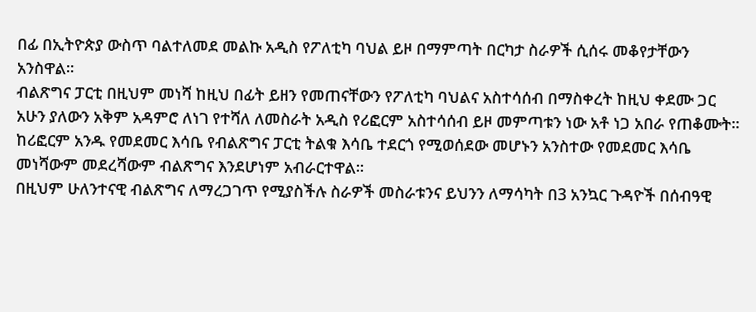በፊ በኢትዮጵያ ውስጥ ባልተለመደ መልኩ አዲስ የፖለቲካ ባህል ይዞ በማምጣት በርካታ ስራዎች ሲሰሩ መቆየታቸውን አንስዋል።
ብልጽግና ፓርቲ በዚህም መነሻ ከዚህ በፊት ይዘን የመጠናቸውን የፖለቲካ ባህልና አስተሳሰብ በማስቀረት ከዚህ ቀደሙ ጋር አሁን ያለውን አቅም አዳምሮ ለነገ የተሻለ ለመስራት አዲስ የሪፎርም አስተሳሰብ ይዞ መምጣቱን ነው አቶ ነጋ አበራ የጠቆሙት።
ከሪፎርም አንዱ የመደመር እሳቤ የብልጽግና ፓርቲ ትልቁ እሳቤ ተደርጎ የሚወሰደው መሆኑን አንስተው የመደመር እሳቤ መነሻውም መደረሻውም ብልጽግና እንደሆነም አብራርተዋል።
በዚህም ሁለንተናዊ ብልጽግና ለማረጋገጥ የሚያስችሉ ስራዎች መስራቱንና ይህንን ለማሳካት በ3 አንኳር ጉዳዮች በሰብዓዊ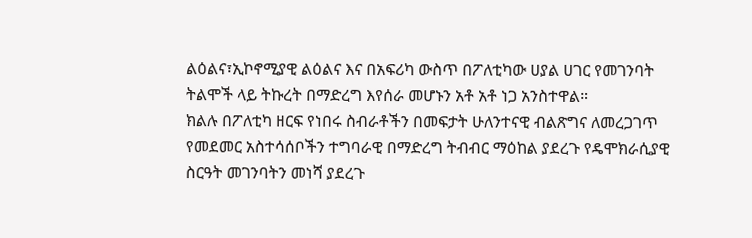ልዕልና፣ኢኮኖሚያዊ ልዕልና እና በአፍሪካ ውስጥ በፖለቲካው ሀያል ሀገር የመገንባት ትልሞች ላይ ትኩረት በማድረግ እየሰራ መሆኑን አቶ አቶ ነጋ አንስተዋል።
ክልሉ በፖለቲካ ዘርፍ የነበሩ ስብራቶችን በመፍታት ሁለንተናዊ ብልጽግና ለመረጋገጥ የመደመር አስተሳሰቦችን ተግባራዊ በማድረግ ትብብር ማዕከል ያደረጉ የዴሞክራሲያዊ ስርዓት መገንባትን መነሻ ያደረጉ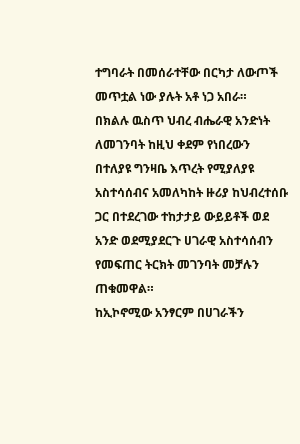ተግባራት በመሰራተቸው በርካታ ለውጦች መጥቷል ነው ያሉት አቶ ነጋ አበራ።
በክልሉ ዉስጥ ህብረ ብሔራዊ አንድነት ለመገንባት ከዚህ ቀደም የነበረውን በተለያዩ ግንዛቤ እጥረት የሚያለያዩ አስተሳሰብና አመለካከት ዙሪያ ከህብረተሰቡ ጋር በተደረገው ተከታታይ ውይይቶች ወደ አንድ ወደሚያደርጉ ሀገራዊ አስተሳሰብን የመፍጠር ትርክት መገንባት መቻሉን ጠቁመዋል።
ከኢኮኖሚው አንፃርም በሀገራችን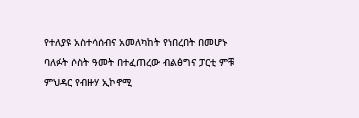የተለያዩ አስተሳሰብና አመለካከት የነበረበት በመሆኑ ባለፉት ሶስት ዓመት በተፈጠረው ብልፅግና ፓርቲ ምቹ ምህዳር የብዙሃ ኢኮኖሚ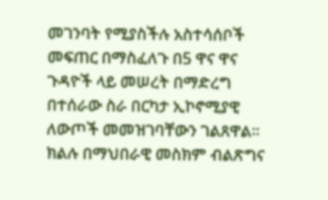መገንባት የሚያስችሉ አስተሳሰቦች መፍጠር በማስፈለጉ በ5 ዋና ዋና ጉዳዮች ላይ መሠረት በማድረግ በተሰራው ስራ በርካታ ኢኮኖሚያዊ ለውጦች መመዝገባቸውን ገልጸዋል።
ክልሉ በማህበራዊ መስክም ብልጽግና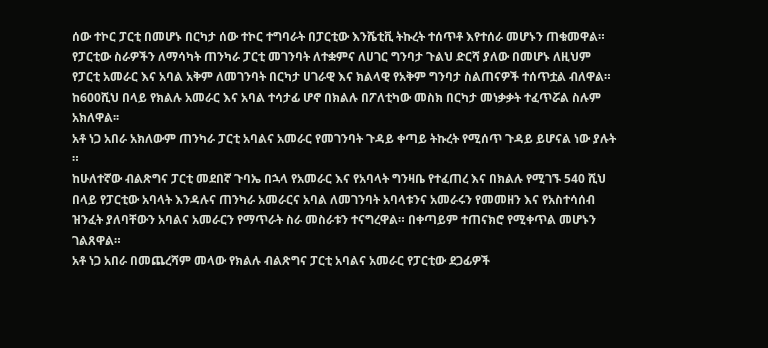ሰው ተኮር ፓርቲ በመሆኑ በርካታ ሰው ተኮር ተግባራት በፓርቲው እንሼቲቪ ትኩረት ተሰጥቶ እየተሰራ መሆኑን ጠቁመዋል።
የፓርቲው ስራዎችን ለማሳካት ጠንካራ ፓርቲ መገንባት ለተቋምና ለሀገር ግንባታ ጉልህ ድርሻ ያለው በመሆኑ ለዚህም የፓርቲ አመራር እና አባል አቅም ለመገንባት በርካታ ሀገራዊ እና ክልላዊ የአቅም ግንባታ ስልጠናዎች ተሰጥቷል ብለዋል።
ከ600ሺህ በላይ የክልሉ አመራር እና አባል ተሳታፊ ሆኖ በክልሉ በፖለቲካው መስክ በርካታ መነቃቃት ተፈጥሯል ስሉም አክለዋል፡፡
አቶ ነጋ አበራ አክለውም ጠንካራ ፓርቲ አባልና አመራር የመገንባት ጉዳይ ቀጣይ ትኩረት የሚሰጥ ጉዳይ ይሆናል ነው ያሉት ።
ከሁለተኛው ብልጽግና ፓርቲ መደበኛ ጉባኤ በኋላ የአመራር እና የአባላት ግንዛቤ የተፈጠረ እና በክልሉ የሚገኙ 540 ሺህ በላይ የፓርቲው አባላት እንዳሉና ጠንካራ አመራርና አባል ለመገንባት አባላቱንና አመራሩን የመመዘን እና የአስተሳሰብ ዝንፈት ያለባቸውን አባልና አመራርን የማጥራት ስራ መስራቱን ተናግረዋል። በቀጣይም ተጠናክሮ የሚቀጥል መሆኑን ገልጸዋል።
አቶ ነጋ አበራ በመጨረሻም መላው የክልሉ ብልጽግና ፓርቲ አባልና አመራር የፓርቲው ደጋፊዎች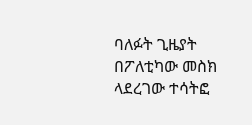ባለፉት ጊዜያት በፖለቲካው መስክ ላደረገው ተሳትፎ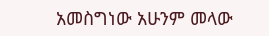አመስግነው አሁንም መላው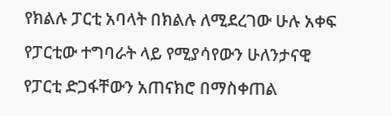የክልሉ ፓርቲ አባላት በክልሉ ለሚደረገው ሁሉ አቀፍ የፓርቲው ተግባራት ላይ የሚያሳየውን ሁለንታናዊ የፓርቲ ድጋፋቸውን አጠናክሮ በማስቀጠል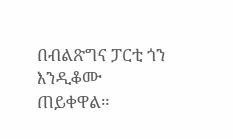በብልጽግና ፓርቲ ጎን እንዲቆሙ ጠይቀዋል።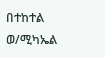በተከተል ወ/ሚካኤል